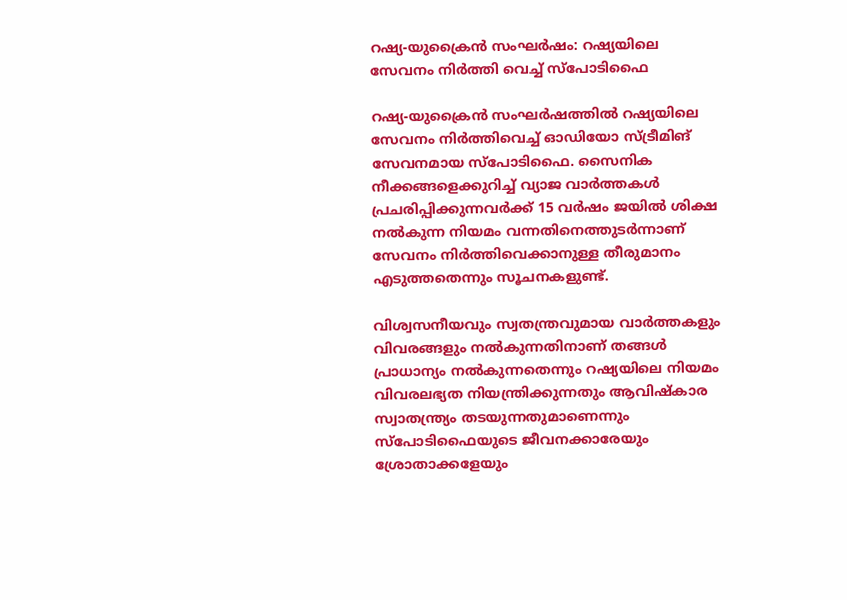റഷ്യ-യുക്രൈന്‍ സംഘര്‍ഷം: റഷ്യയിലെ സേവനം നിര്‍ത്തി വെച്ച് സ്‌പോടിഫൈ

റഷ്യ-യുക്രൈന്‍ സംഘര്‍ഷത്തില്‍ റഷ്യയിലെ സേവനം നിര്‍ത്തിവെച്ച് ഓഡിയോ സ്ട്രീമിങ് സേവനമായ സ്‌പോടിഫൈ. സൈനിക നീക്കങ്ങളെക്കുറിച്ച് വ്യാജ വാര്‍ത്തകള്‍ പ്രചരിപ്പിക്കുന്നവര്‍ക്ക് 15 വര്‍ഷം ജയില്‍ ശിക്ഷ നല്‍കുന്ന നിയമം വന്നതിനെത്തുടര്‍ന്നാണ് സേവനം നിര്‍ത്തിവെക്കാനുള്ള തീരുമാനം എടുത്തതെന്നും സൂചനകളുണ്ട്.

വിശ്വസനീയവും സ്വതന്ത്രവുമായ വാര്‍ത്തകളും വിവരങ്ങളും നല്‍കുന്നതിനാണ് തങ്ങള്‍ പ്രാധാന്യം നല്‍കുന്നതെന്നും റഷ്യയിലെ നിയമം വിവരലഭ്യത നിയന്ത്രിക്കുന്നതും ആവിഷ്‌കാര സ്വാതന്ത്ര്യം തടയുന്നതുമാണെന്നും സ്‌പോടിഫൈയുടെ ജീവനക്കാരേയും ശ്രോതാക്കളേയും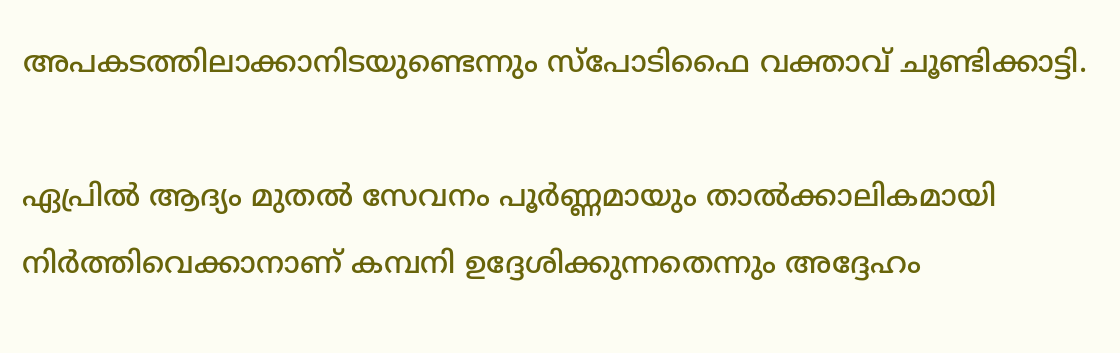അപകടത്തിലാക്കാനിടയുണ്ടെന്നും സ്‌പോടിഫൈ വക്താവ് ചൂണ്ടിക്കാട്ടി.

ഏപ്രില്‍ ആദ്യം മുതല്‍ സേവനം പൂര്‍ണ്ണമായും താല്‍ക്കാലികമായി നിര്‍ത്തിവെക്കാനാണ് കമ്പനി ഉദ്ദേശിക്കുന്നതെന്നും അദ്ദേഹം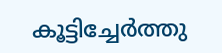കൂട്ടിച്ചേര്‍ത്തു